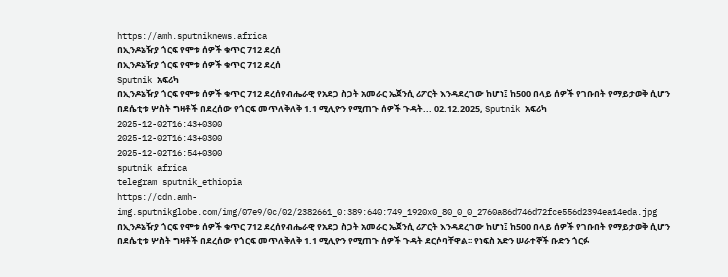https://amh.sputniknews.africa
በኢንዶኔዥያ ጎርፍ የሞቱ ሰዎች ቁጥር 712 ደረሰ
በኢንዶኔዥያ ጎርፍ የሞቱ ሰዎች ቁጥር 712 ደረሰ
Sputnik አፍሪካ
በኢንዶኔዥያ ጎርፍ የሞቱ ሰዎች ቁጥር 712 ደረሰየብሔራዊ የአደጋ ስጋት አመራር ኤጀንሲ ሪፖርት እንዳደረገው ከሆነ፤ ከ500 በላይ ሰዎች የገቡበት የማይታወቅ ሲሆን በደሴቲቱ ሦስት ግዛቶች በደረሰው የጎርፍ መጥለቅለቅ 1.1 ሚሊዮን የሚጠጉ ሰዎች ጉዳት... 02.12.2025, Sputnik አፍሪካ
2025-12-02T16:43+0300
2025-12-02T16:43+0300
2025-12-02T16:54+0300
sputnik africa
telegram sputnik_ethiopia
https://cdn.amh-img.sputnikglobe.com/img/07e9/0c/02/2382661_0:389:640:749_1920x0_80_0_0_2760a86d746d72fce556d2394ea14eda.jpg
በኢንዶኔዥያ ጎርፍ የሞቱ ሰዎች ቁጥር 712 ደረሰየብሔራዊ የአደጋ ስጋት አመራር ኤጀንሲ ሪፖርት እንዳደረገው ከሆነ፤ ከ500 በላይ ሰዎች የገቡበት የማይታወቅ ሲሆን በደሴቲቱ ሦስት ግዛቶች በደረሰው የጎርፍ መጥለቅለቅ 1.1 ሚሊዮን የሚጠጉ ሰዎች ጉዳት ደርሶባቸዋል፡፡ የነፍስ አድን ሠራተኞች ቡድን ጎርፉ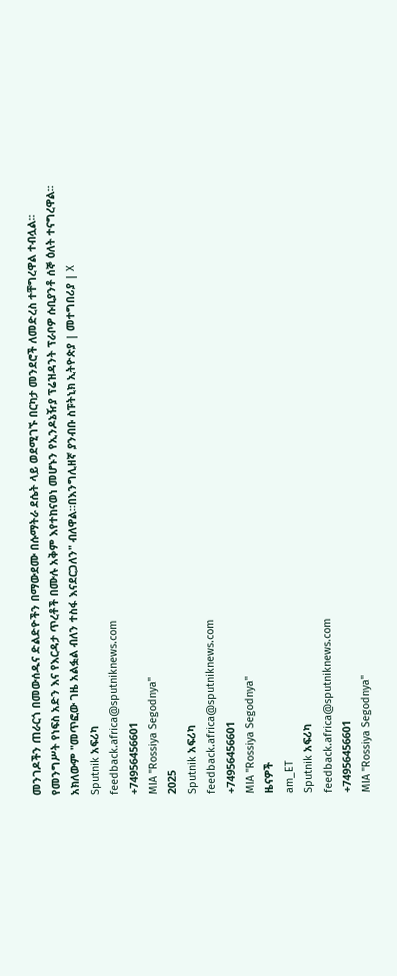መንገዶችን ጠራርጎ በመውሰዱና ድልድዮችን በማውደሙ በሱማትራ ደሴት ላይ ወደሚገኙ በርካታ መንደሮች ለመድረስ ተቸግረዋል ተብሏል፡፡የመንግሥት የነፍስ አድን እና የእርዳታ ጥረቶች በሙሉ አቅም እየተከናወነ መሆኑን የኢንዶኔዥያ ፕሬዝዳንት ፕራቦዎ ሱቢያንቶ ሰኞ ዕለት ተናግረዋል፡፡ አክለውም "መጥፎው ገዜ አልፏል ብለን ተስፋ እናደርጋለን" ብለዋል።በእንግሊዘኛ ያንብቡ ስፑትኒክ ኢትዮጵያ | መተግበሪያ | X
Sputnik አፍሪካ
feedback.africa@sputniknews.com
+74956456601
MIA "Rossiya Segodnya"
2025
Sputnik አፍሪካ
feedback.africa@sputniknews.com
+74956456601
MIA "Rossiya Segodnya"
ዜናዎች
am_ET
Sputnik አፍሪካ
feedback.africa@sputniknews.com
+74956456601
MIA "Rossiya Segodnya"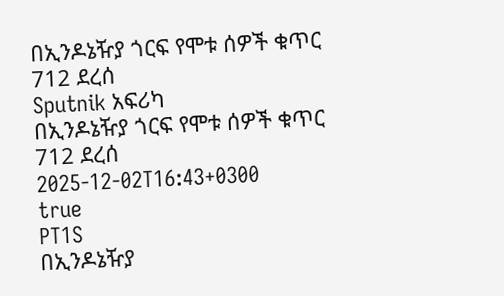በኢንዶኔዥያ ጎርፍ የሞቱ ሰዎች ቁጥር 712 ደረሰ
Sputnik አፍሪካ
በኢንዶኔዥያ ጎርፍ የሞቱ ሰዎች ቁጥር 712 ደረሰ
2025-12-02T16:43+0300
true
PT1S
በኢንዶኔዥያ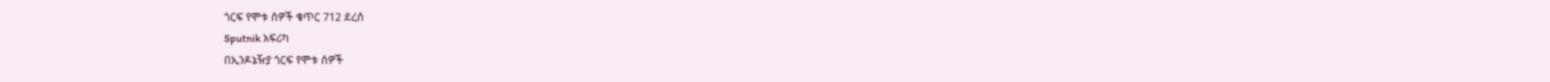ጎርፍ የሞቱ ሰዎች ቁጥር 712 ደረሰ
Sputnik አፍሪካ
በኢንዶኔዥያ ጎርፍ የሞቱ ሰዎች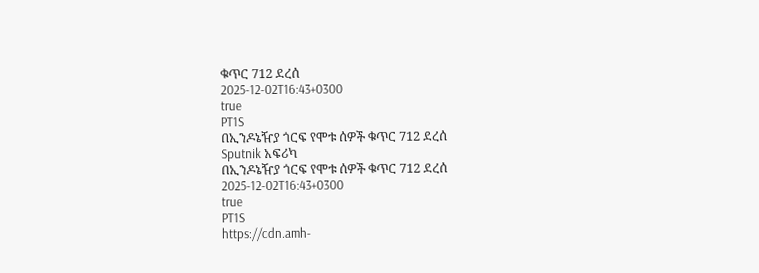ቁጥር 712 ደረሰ
2025-12-02T16:43+0300
true
PT1S
በኢንዶኔዥያ ጎርፍ የሞቱ ሰዎች ቁጥር 712 ደረሰ
Sputnik አፍሪካ
በኢንዶኔዥያ ጎርፍ የሞቱ ሰዎች ቁጥር 712 ደረሰ
2025-12-02T16:43+0300
true
PT1S
https://cdn.amh-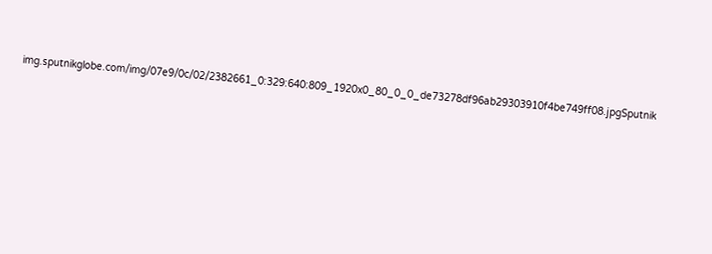img.sputnikglobe.com/img/07e9/0c/02/2382661_0:329:640:809_1920x0_80_0_0_de73278df96ab29303910f4be749ff08.jpgSputnik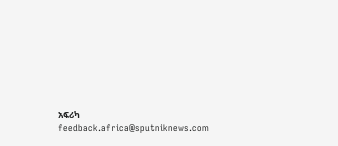አፍሪካ
feedback.africa@sputniknews.com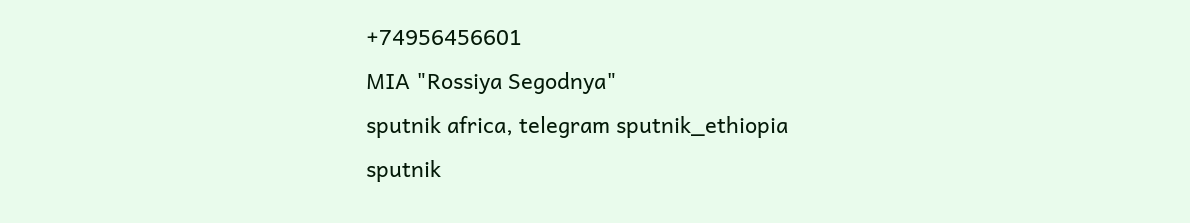+74956456601
MIA "Rossiya Segodnya"
sputnik africa, telegram sputnik_ethiopia
sputnik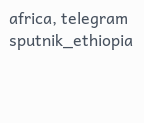africa, telegram sputnik_ethiopia